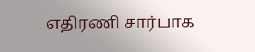எதிரணி சார்பாக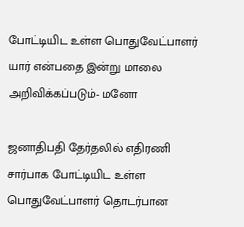போட்டியிட உள்ள பொதுவேட்பாளர் யார் என்பதை இன்று மாலை அறிவிக்கப்படும்- மனோ

ஜனாதிபதி தேர்தலில் எதிரணி சார்பாக போட்டியிட உள்ள பொதுவேட்பாளர் தொடர்பான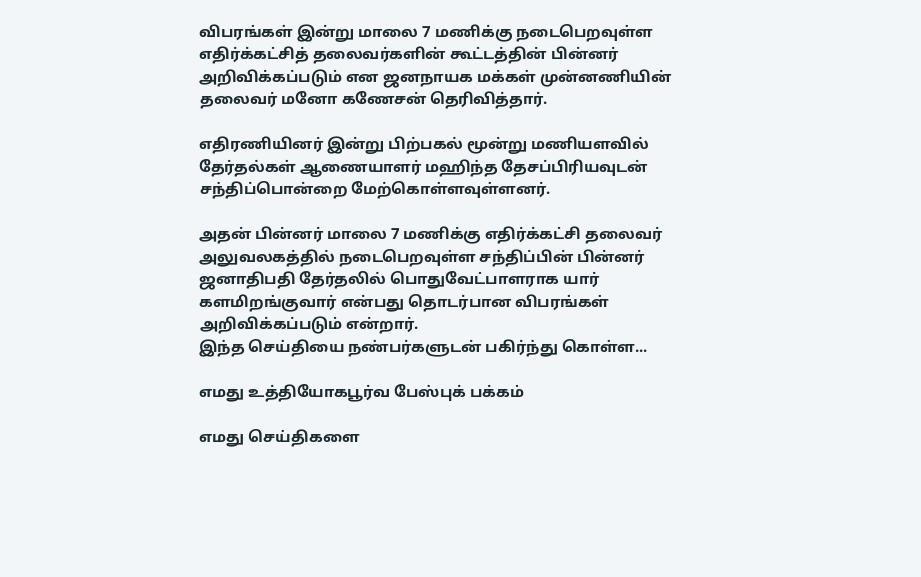விபரங்கள் இன்று மாலை 7 மணிக்கு நடைபெறவுள்ள எதிர்க்கட்சித் தலைவர்களின் கூட்டத்தின் பின்னர் அறிவிக்கப்படும் என ஜனநாயக மக்கள் முன்னணியின் தலைவர் மனோ கணேசன் தெரிவித்தார்.

எதிரணியினர் இன்று பிற்பகல் மூன்று மணியளவில் தேர்தல்கள் ஆணையாளர் மஹிந்த தேசப்பிரியவுடன் சந்திப்பொன்றை மேற்கொள்ளவுள்ளனர்.

அதன் பின்னர் மாலை 7 மணிக்கு எதிர்க்கட்சி தலைவர் அலுவலகத்தில் நடைபெறவுள்ள சந்திப்பின் பின்னர் ஜனாதிபதி தேர்தலில் பொதுவேட்பாளராக யார் களமிறங்குவார் என்பது தொடர்பான விபரங்கள் அறிவிக்கப்படும் என்றார்.
இந்த செய்தியை நண்பர்களுடன் பகிர்ந்து கொள்ள...

எமது உத்தியோகபூர்வ பேஸ்புக் பக்கம்

எமது செய்திகளை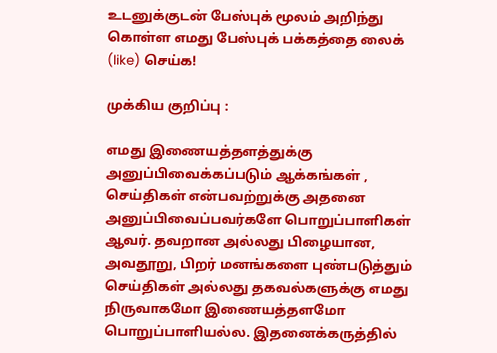உடனுக்குடன் பேஸ்புக் மூலம் அறிந்து கொள்ள எமது பேஸ்புக் பக்கத்தை லைக் (like) செய்க!

முக்கிய குறிப்பு :

எமது இணையத்தளத்துக்கு அனுப்பிவைக்கப்படும் ஆக்கங்கள் , செய்திகள் என்பவற்றுக்கு அதனை அனுப்பிவைப்பவர்களே பொறுப்பாளிகள் ஆவர். தவறான அல்லது பிழையான, அவதூறு, பிறர் மனங்களை புண்படுத்தும் செய்திகள் அல்லது தகவல்களுக்கு எமது நிருவாகமோ இணையத்தளமோ பொறுப்பாளியல்ல. இதனைக்கருத்தில்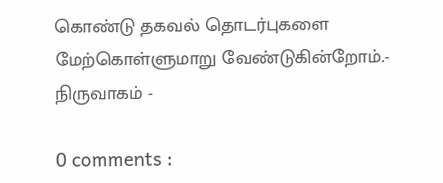கொண்டு தகவல் தொடர்புகளை மேற்கொள்ளுமாறு வேண்டுகின்றோம்.- நிருவாகம் -

0 comments :